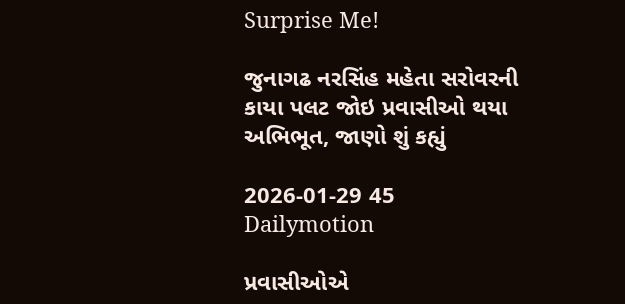Surprise Me!

જુનાગઢ નરસિંહ મહેતા સરોવરની કાયા પલટ જોઇ પ્રવાસીઓ થયા અભિભૂત, જાણો શું કહ્યું

2026-01-29 45 Dailymotion

પ્રવાસીઓએ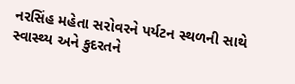નરસિંહ મહેતા સરોવરને પર્યટન સ્થળની સાથે સ્વાસ્થ્ય અને કુદરતને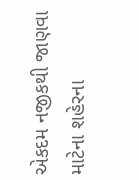એકદમ નજીકથી જાણવા માટેના શહેરના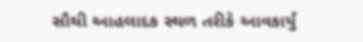સૌથી આહલાદક સ્થળ તરીકે આવકાર્યું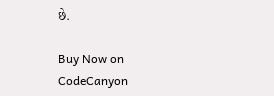છે.

Buy Now on CodeCanyon